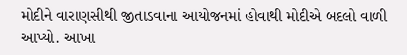મોદીને વારાણસીથી જીતાડવાના આયોજનમાં હોવાથી મોદીએ બદલો વાળી આપ્યો. આખા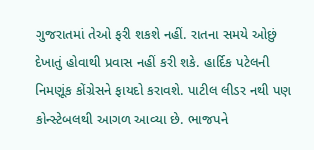ગુજરાતમાં તેઓ ફરી શકશે નહીં. રાતના સમયે ઓછું દેખાતું હોવાથી પ્રવાસ નહીં કરી શકે. હાર્દિક પટેલની નિમણૂંક કોંગ્રેસને ફાયદો કરાવશે. પાટીલ લીડર નથી પણ કોન્સ્ટેબલથી આગળ આવ્યા છે. ભાજપને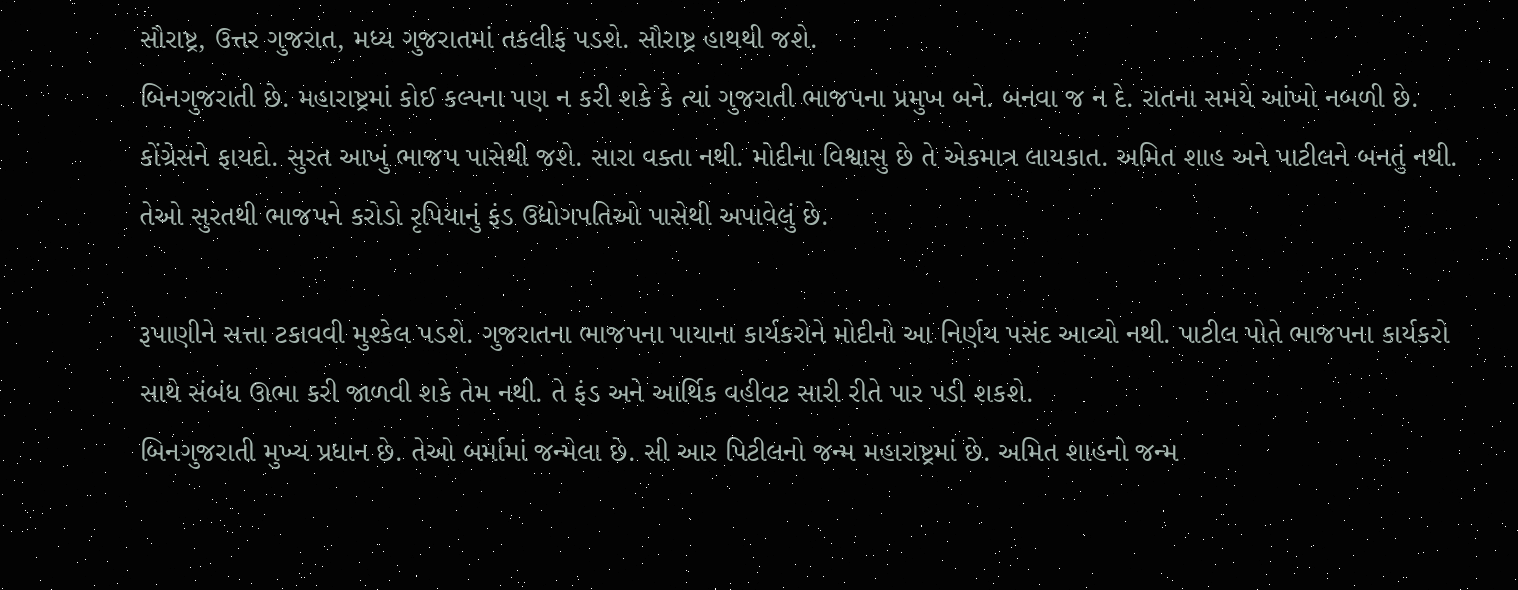સૌરાષ્ટ્ર, ઉત્તર ગુજરાત, મધ્ય ગુજરાતમાં તકલીફ પડશે. સૌરાષ્ટ્ર હાથથી જશે.
બિનગુજરાતી છે. મહારાષ્ટ્રમાં કોઈ કલ્પના પણ ન કરી શકે કે ત્યાં ગુજરાતી ભાજપના પ્રમુખ બને. બનવા જ ન દે. રાતના સમયે આંખો નબળી છે. કોંગ્રેસને ફાયદો. સુરત આખું ભાજપ પાસેથી જશે. સારા વક્તા નથી. મોદીના વિશ્વાસુ છે તે એકમાત્ર લાયકાત. અમિત શાહ અને પાટીલને બનતું નથી. તેઓ સુરતથી ભાજપને કરોડો રૃપિયાનું ફંડ ઉદ્યોગપતિઓ પાસેથી અપાવેલું છે.

રૂપાણીને સત્તા ટકાવવી મુશ્કેલ પડશે. ગુજરાતના ભાજપના પાયાના કાર્યકરોને મોદીનો આ નિર્ણય પસંદ આવ્યો નથી. પાટીલ પોતે ભાજપના કાર્યકરો સાથે સંબંધ ઊભા કરી જાળવી શકે તેમ નથી. તે ફંડ અને આર્થિક વહીવટ સારી રીતે પાર પડી શકશે.
બિનગુજરાતી મુખ્ય પ્રધાન છે. તેઓ બર્મામાં જન્મેલા છે. સી આર પિટીલનો જન્મ મહારાષ્ટ્રમાં છે. અમિત શાહનો જન્મ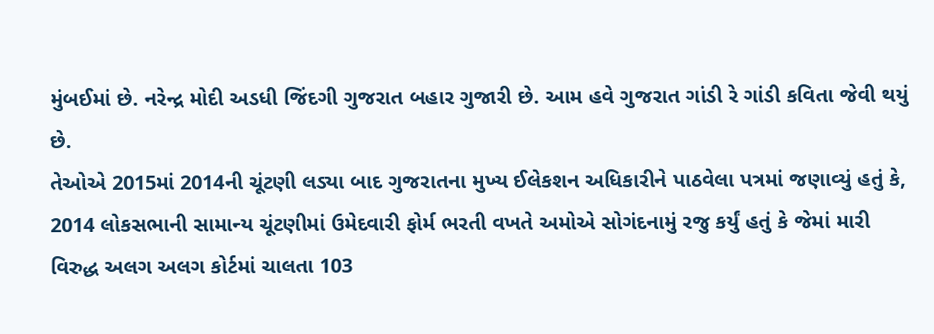મુંબઈમાં છે. નરેન્દ્ર મોદી અડધી જિંદગી ગુજરાત બહાર ગુજારી છે. આમ હવે ગુજરાત ગાંડી રે ગાંડી કવિતા જેવી થયું છે.
તેઓએ 2015માં 2014ની ચૂંટણી લડ્યા બાદ ગુજરાતના મુખ્ય ઈલેકશન અધિકારીને પાઠવેલા પત્રમાં જણાવ્યું હતું કે, 2014 લોકસભાની સામાન્ય ચૂંટણીમાં ઉમેદવારી ફોર્મ ભરતી વખતે અમોએ સોગંદનામું રજુ કર્યું હતું કે જેમાં મારી વિરુદ્ધ અલગ અલગ કોર્ટમાં ચાલતા 103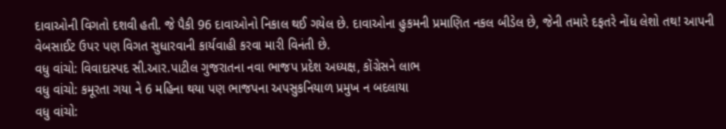દાવાઓની વિગતો દશવી હતી. જે પૈકી 96 દાવાઓનો નિકાલ થઈ ગયેલ છે. દાવાઓના હુકમની પ્રમાણિત નકલ બીડેલ છે, જેની તમારે દફતરે નોંધ લેશો તથ! આપની વેબસાઈટ ઉપર પણ વિગત સુધારવાની કાર્યવાહી કરવા મારી વિનંતી છે.
વધુ વાંચો: વિવાદાસ્પદ સી.આર.પાટીલ ગુજરાતના નવા ભાજપ પ્રદેશ અધ્યક્ષ, કોંગ્રેસને લાભ
વધુ વાંચો: કમૂરતા ગયા ને 6 મહિના થયા પણ ભાજપના અપસુકનિયાળ પ્રમુખ ન બદલાયા
વધુ વાંચો: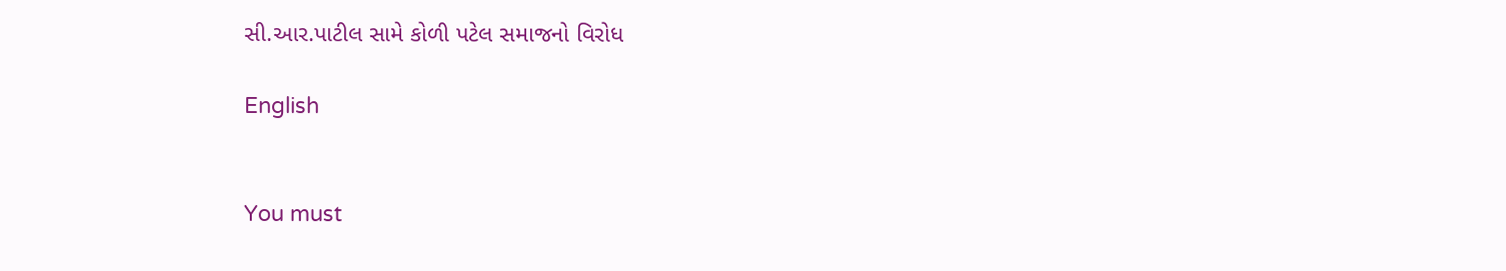સી.આર.પાટીલ સામે કોળી પટેલ સમાજનો વિરોધ

English


You must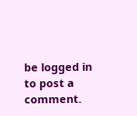be logged in to post a comment.